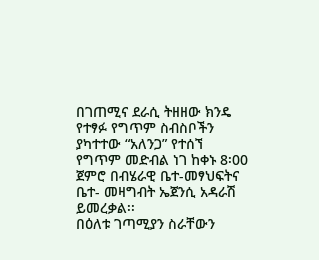በገጠሚና ደራሲ ትዘዘው ክንዴ የተፃፉ የግጥም ስብስቦችን ያካተተው “አለንጋ” የተሰኘ የግጥም መድብል ነገ ከቀኑ 8፡00 ጀምሮ በብሄራዊ ቤተ-መፃህፍትና ቤተ- መዛግብት ኤጀንሲ አዳራሽ ይመረቃል፡፡
በዕለቱ ገጣሚያን ስራቸውን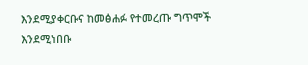እንደሚያቀርቡና ከመፅሐፉ የተመረጡ ግጥሞች እንደሚነበቡ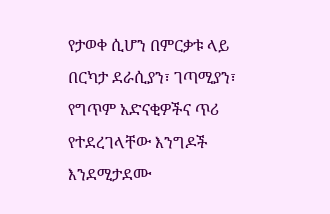የታወቀ ሲሆን በምርቃቱ ላይ በርካታ ደራሲያን፣ ገጣሚያን፣ የግጥም አድናቂዎችና ጥሪ የተደረገላቸው እንግዶች እንደሚታደሙ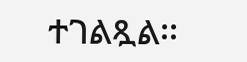ተገልጿል፡፡